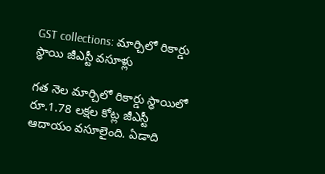GST collections: మార్చిలో రికార్డు స్థాయి జీఎస్టీ వసూళ్లు

గత నెల మార్చిలో రికార్డు స్థాయిలో రూ.1.78 లక్షల కోట్ల జీఎస్టీ ఆదాయం వసూలైంది. ఏడాది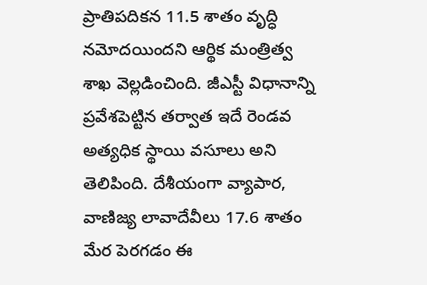ప్రాతిపదికన 11.5 శాతం వృద్ధి నమోదయిందని ఆర్థిక మంత్రిత్వ శాఖ వెల్లడించింది. జీఎస్టీ విధానాన్ని ప్రవేశపెట్టిన తర్వాత ఇదే రెండవ అత్యధిక స్థాయి వసూలు అని తెలిపింది. దేశీయంగా వ్యాపార, వాణిజ్య లావాదేవీలు 17.6 శాతం మేర పెరగడం ఈ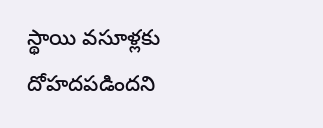స్థాయి వసూళ్లకు దోహదపడిందని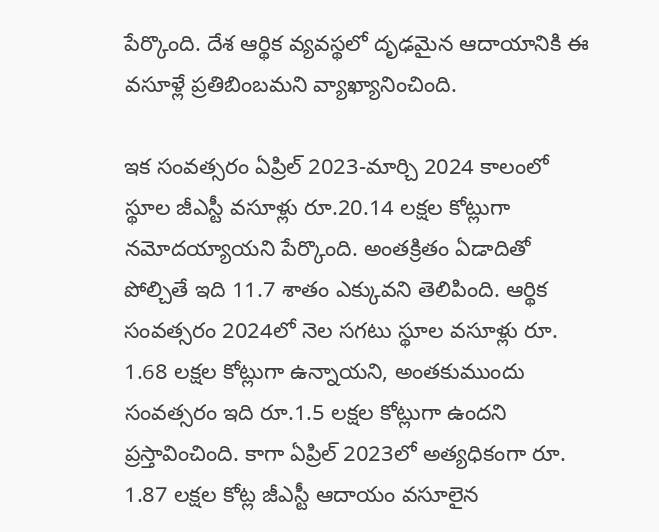పేర్కొంది. దేశ ఆర్థిక వ్యవస్థలో దృఢమైన ఆదాయానికి ఈ వసూళ్లే ప్రతిబింబమని వ్యాఖ్యానించింది.

ఇక సంవత్సరం ఏప్రిల్ 2023-మార్చి 2024 కాలంలో స్థూల జీఎస్టీ వసూళ్లు రూ.20.14 లక్షల కోట్లుగా నమోదయ్యాయని పేర్కొంది. అంతక్రితం ఏడాదితో పోల్చితే ఇది 11.7 శాతం ఎక్కువని తెలిపింది. ఆర్థిక సంవత్సరం 2024లో నెల సగటు స్థూల వసూళ్లు రూ. 1.68 లక్షల కోట్లుగా ఉన్నాయని, అంతకుముందు సంవత్సరం ఇది రూ.1.5 లక్షల కోట్లుగా ఉందని ప్రస్తావించింది. కాగా ఏప్రిల్ 2023లో అత్యధికంగా రూ. 1.87 లక్షల కోట్ల జీఎస్టీ ఆదాయం వసూలైన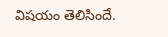విషయం తెలిసిందే.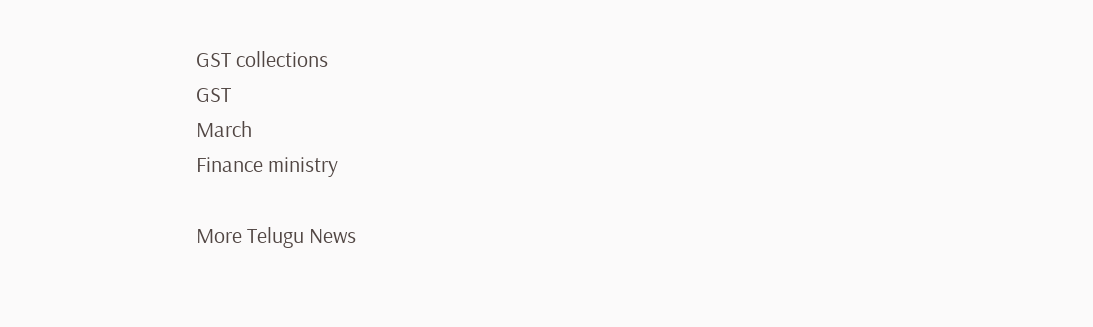GST collections
GST
March
Finance ministry

More Telugu News